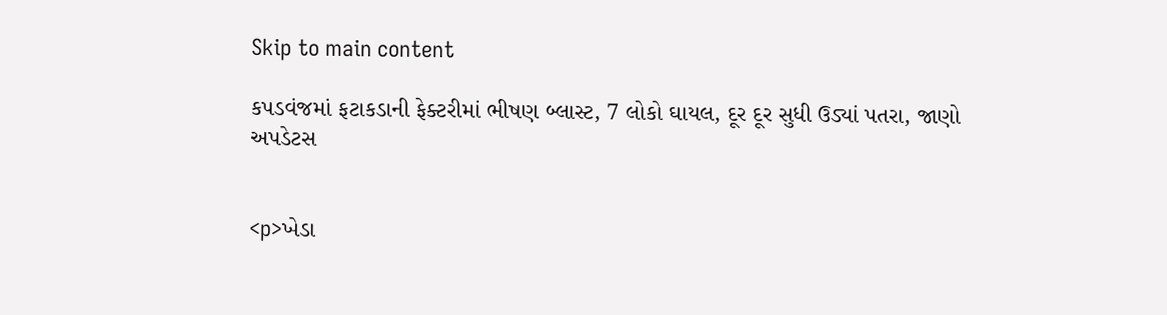Skip to main content

કપડવંજમાં ફટાકડાની ફેક્ટરીમાં ભીષણ બ્લાસ્ટ, 7 લોકો ઘાયલ, દૂર દૂર સુધી ઉડ્યાં પતરા, જાણો અપડેટસ


<p>ખેડા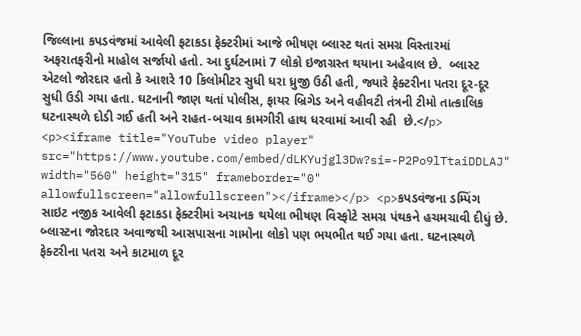જિલ્લાના કપડવંજમાં આવેલી ફટાકડા ફેક્ટરીમાં આજે ભીષણ બ્લાસ્ટ થતાં સમગ્ર વિસ્તારમાં અફરાતફરીનો માહોલ સર્જાયો હતો. આ દુર્ઘટનામાં 7 લોકો ઇજાગ્રસ્ત થયાના અહેવાલ છે.  બ્લાસ્ટ એટલો જોરદાર હતો કે આશરે 10 કિલોમીટર સુધી ધરા ધ્રુજી ઉઠી હતી, જ્યારે ફેક્ટરીના પતરા દૂર-દૂર સુધી ઉડી ગયા હતા. ઘટનાની જાણ થતાં પોલીસ, ફાયર બ્રિગેડ અને વહીવટી તંત્રની ટીમો તાત્કાલિક ઘટનાસ્થળે દોડી ગઈ હતી અને રાહત-બચાવ કામગીરી હાથ ધરવામાં આવી રહી  છે.</p> <p><iframe title="YouTube video player" src="https://www.youtube.com/embed/dLKYujgl3Dw?si=-P2Po9lTtaiDDLAJ" width="560" height="315" frameborder="0" allowfullscreen="allowfullscreen"></iframe></p> <p>કપડવંજના ડમ્પિંગ સાઇટ નજીક આવેલી ફટાકડા ફેક્ટરીમાં અચાનક થયેલા ભીષણ વિસ્ફોટે સમગ્ર પંથકને હચમચાવી દીધું છે. બ્લાસ્ટના જોરદાર અવાજથી આસપાસના ગામોના લોકો પણ ભયભીત થઈ ગયા હતા. ઘટનાસ્થળે ફેક્ટરીના પતરા અને કાટમાળ દૂર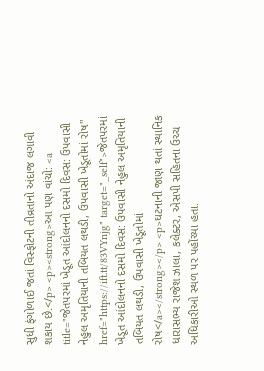સુધી ફંગોળાઈ જતાં વિસ્ફોટની તીવ્રતાનો અંદાજ લગાવી શકાય છે.</p> <p><strong>આ પણ વાંચો: <a title="જેતપરમાં ખેડૂત આંદોલનનો દસમો દિવસ: ઉપવાસી નેહુલ અમૃતિયાની તબિયત લથડી, ઉપવાસી ખેડૂતોમાં રોષ" href="https://ift.tt/83VYnjg" target="_self">જેતપરમાં ખેડૂત આંદોલનનો દસમો દિવસ: ઉપવાસી નેહુલ અમૃતિયાની તબિયત લથડી, ઉપવાસી ખેડૂતોમાં રોષ</a></strong></p> <p>ઘટનાની જાણ થતાં સ્થાનિક ધારાસભ્ય રાજેશ ઝાલા, કલેક્ટર, એસપી સહિતના ઉચ્ચ અધિકારીઓ સ્થળ પર પહોંચ્યા હતા.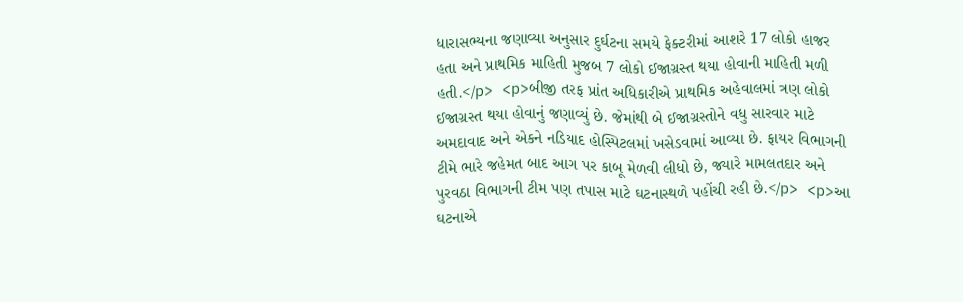ધારાસભ્યના જણાવ્યા અનુસાર દુર્ઘટના સમયે ફેક્ટરીમાં આશરે 17 લોકો હાજર હતા અને પ્રાથમિક માહિતી મુજબ 7 લોકો ઈજાગ્રસ્ત થયા હોવાની માહિતી મળી હતી.</p> <p>બીજી તરફ પ્રાંત અધિકારીએ પ્રાથમિક અહેવાલમાં ત્રણ લોકો ઈજાગ્રસ્ત થયા હોવાનું જણાવ્યું છે. જેમાંથી બે ઈજાગ્રસ્તોને વધુ સારવાર માટે અમદાવાદ અને એકને નડિયાદ હોસ્પિટલમાં ખસેડવામાં આવ્યા છે. ફાયર વિભાગની ટીમે ભારે જહેમત બાદ આગ પર કાબૂ મેળવી લીધો છે, જ્યારે મામલતદાર અને પુરવઠા વિભાગની ટીમ પણ તપાસ માટે ઘટનાસ્થળે પહોંચી રહી છે.</p> <p>આ ઘટનાએ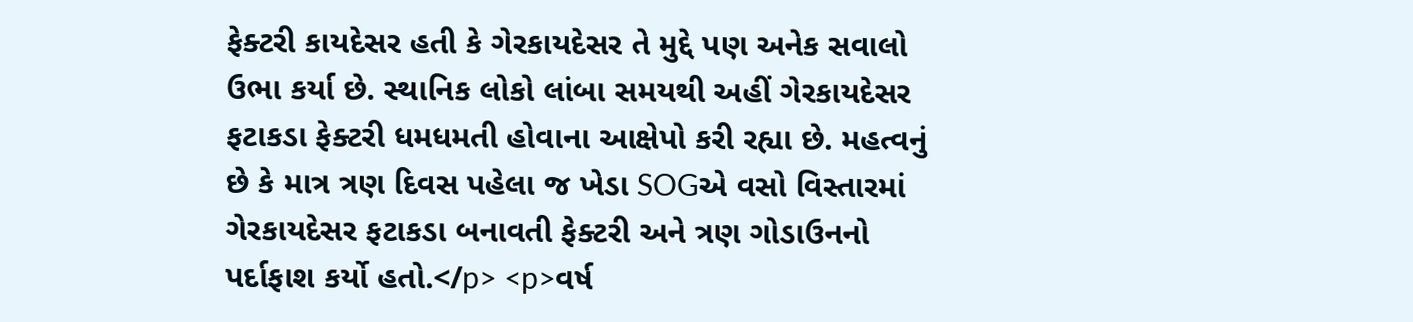ફેક્ટરી કાયદેસર હતી કે ગેરકાયદેસર તે મુદ્દે પણ અનેક સવાલો ઉભા કર્યા છે. સ્થાનિક લોકો લાંબા સમયથી અહીં ગેરકાયદેસર ફટાકડા ફેક્ટરી ધમધમતી હોવાના આક્ષેપો કરી રહ્યા છે. મહત્વનું છે કે માત્ર ત્રણ દિવસ પહેલા જ ખેડા SOGએ વસો વિસ્તારમાં ગેરકાયદેસર ફટાકડા બનાવતી ફેક્ટરી અને ત્રણ ગોડાઉનનો પર્દાફાશ કર્યો હતો.</p> <p>વર્ષ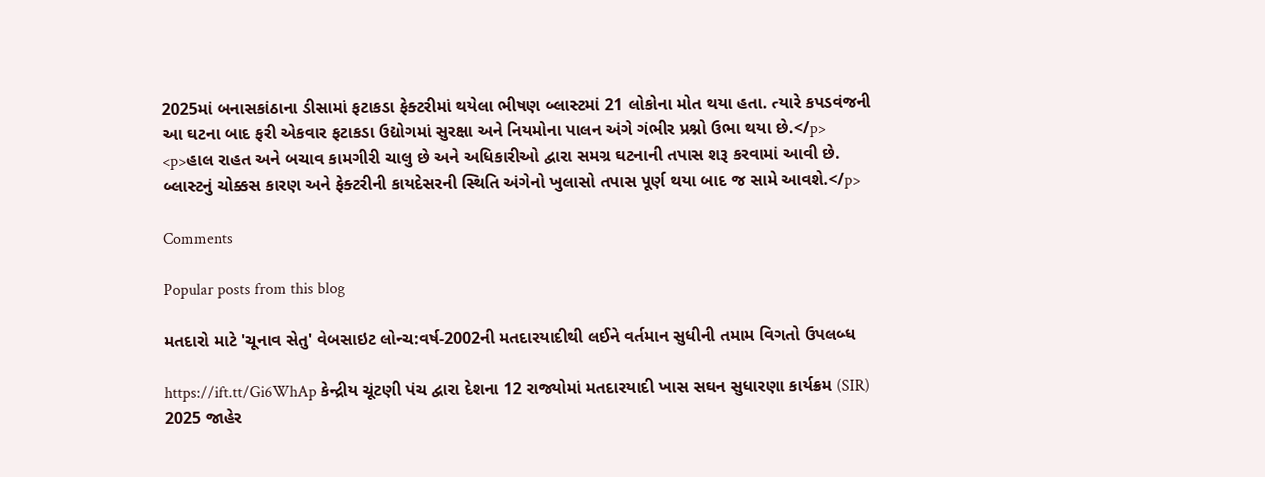2025માં બનાસકાંઠાના ડીસામાં ફટાકડા ફેક્ટરીમાં થયેલા ભીષણ બ્લાસ્ટમાં 21 લોકોના મોત થયા હતા. ત્યારે કપડવંજની આ ઘટના બાદ ફરી એકવાર ફટાકડા ઉદ્યોગમાં સુરક્ષા અને નિયમોના પાલન અંગે ગંભીર પ્રશ્નો ઉભા થયા છે.</p> <p>હાલ રાહત અને બચાવ કામગીરી ચાલુ છે અને અધિકારીઓ દ્વારા સમગ્ર ઘટનાની તપાસ શરૂ કરવામાં આવી છે. બ્લાસ્ટનું ચોક્કસ કારણ અને ફેક્ટરીની કાયદેસરની સ્થિતિ અંગેનો ખુલાસો તપાસ પૂર્ણ થયા બાદ જ સામે આવશે.</p>

Comments

Popular posts from this blog

મતદારો માટે 'ચૂનાવ સેતુ' વેબસાઇટ લોન્ચ:વર્ષ-2002ની મતદારયાદીથી લઈને વર્તમાન સુધીની તમામ વિગતો ઉપલબ્ધ

https://ift.tt/Gi6WhAp કેન્દ્રીય ચૂંટણી પંચ દ્વારા દેશના 12 રાજ્યોમાં મતદારયાદી ખાસ સઘન સુધારણા કાર્યક્રમ (SIR) 2025 જાહેર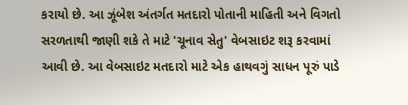કરાયો છે. આ ઝૂંબેશ અંતર્ગત મતદારો પોતાની માહિતી અને વિગતો સરળતાથી જાણી શકે તે માટે 'ચૂનાવ સેતુ' વેબસાઇટ શરૂ કરવામાં આવી છે. આ વેબસાઇટ મતદારો માટે એક હાથવગું સાધન પૂરું પાડે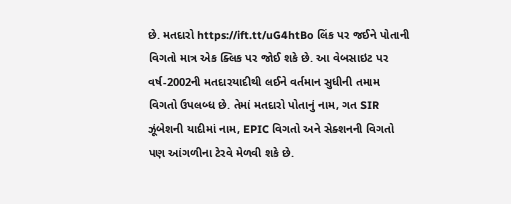છે. મતદારો https://ift.tt/uG4htBo લિંક પર જઈને પોતાની વિગતો માત્ર એક ક્લિક પર જોઈ શકે છે. આ વેબસાઇટ પર વર્ષ-2002ની મતદારયાદીથી લઈને વર્તમાન સુધીની તમામ વિગતો ઉપલબ્ધ છે. તેમાં મતદારો પોતાનું નામ, ગત SIR ઝૂંબેશની યાદીમાં નામ, EPIC વિગતો અને સેક્શનની વિગતો પણ આંગળીના ટેરવે મેળવી શકે છે.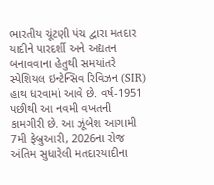ભારતીય ચૂંટણી પંચ દ્વારા મતદાર યાદીને પારદર્શી અને અદ્યતન બનાવવાના હેતુથી સમયાંતરે સ્પેશિયલ ઇન્ટેન્સિવ રિવિઝન (SIR) હાથ ધરવામાં આવે છે. વર્ષ-1951 પછીથી આ નવમી વખતની કામગીરી છે. આ ઝૂંબેશ આગામી 7મી ફેબ્રુઆરી, 2026ના રોજ અંતિમ સુધારેલી મતદારયાદીના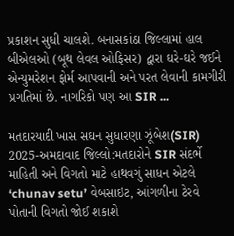પ્રકાશન સુધી ચાલશે. બનાસકાંઠા જિલ્લામાં હાલ બીએલઓ (બૂથ લેવલ ઓફિસર) દ્વારા ઘરે-ઘરે જઈને એન્યુમરેશન ફોર્મ આપવાની અને પરત લેવાની કામગીરી પ્રગતિમાં છે. નાગરિકો પણ આ SIR ...

મતદારયાદી ખાસ સઘન સુધારણા ઝૂંબેશ(SIR) 2025-અમદાવાદ જિલ્લો:મતદારોને SIR સંદર્ભે માહિતી અને વિગતો માટે હાથવગું સાધન એટલે ‘chunav setu’ વેબસાઇટ, આંગળીના ટેરવે પોતાની વિગતો જોઈ શકાશે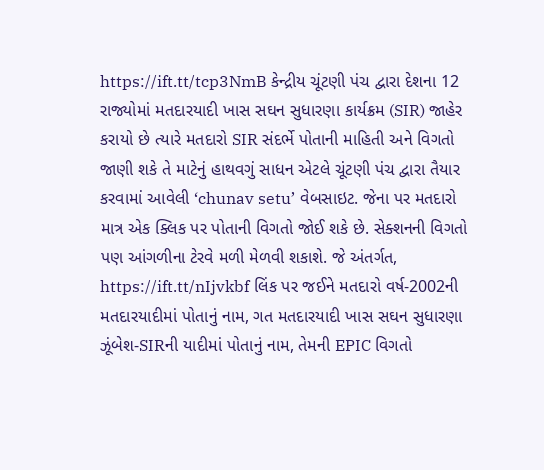https://ift.tt/tcp3NmB કેન્દ્રીય ચૂંટણી પંચ દ્વારા દેશના 12 રાજ્યોમાં મતદારયાદી ખાસ સઘન સુધારણા કાર્યક્રમ (SIR) જાહેર કરાયો છે ત્યારે મતદારો SIR સંદર્ભે પોતાની માહિતી અને વિગતો જાણી શકે તે માટેનું હાથવગું સાધન એટલે ચૂંટણી પંચ દ્વારા તૈયાર કરવામાં આવેલી ‘chunav setu’ વેબસાઇટ. જેના પર મતદારો માત્ર એક ક્લિક પર પોતાની વિગતો જોઈ શકે છે. સેક્શનની વિગતો પણ આંગળીના ટેરવે મળી મેળવી શકાશે. જે અંતર્ગત, https://ift.tt/nIjvkbf લિંક પર જઈને મતદારો વર્ષ-2002ની મતદારયાદીમાં પોતાનું નામ, ગત મતદારયાદી ખાસ સઘન સુધારણા ઝૂંબેશ-SIRની યાદીમાં પોતાનું નામ, તેમની EPIC વિગતો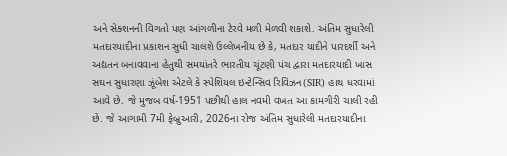અને સેક્શનની વિગતો પણ આંગળીના ટેરવે મળી મેળવી શકાશે. અંતિમ સુધારેલી મતદારયાદીના પ્રકાશન સુધી ચાલશે ઉલ્લેખનીય છે કે, મતદાર યાદીને પારદર્શી અને અદ્યતન બનાવવાના હેતુથી સમયાંતરે ભારતીય ચૂંટણી પંચ દ્વારા મતદારયાદી ખાસ સઘન સુધારણા ઝૂંબેશ એટલે કે સ્પેશિયલ ઇન્ટેન્સિવ રિવિઝન(SIR) હાથ ધરવામાં આવે છે. જે મુજબ વર્ષ-1951 પછીથી હાલ નવમી વખત આ કામગીરી ચાલી રહી છે. જે આગામી 7મી ફેબ્રુઆરી, 2026ના રોજ અંતિમ સુધારેલી મતદારયાદીના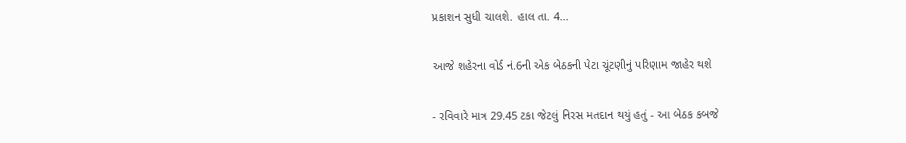પ્રકાશન સુધી ચાલશે. હાલ તા. 4...

આજે શહેરના વોર્ડ નં.6ની એક બેઠકની પેટા ચૂંટણીનું પરિણામ જાહેર થશે

- રવિવારે માત્ર 29.45 ટકા જેટલું નિરસ મતદાન થયું હતું - આ બેઠક કબજે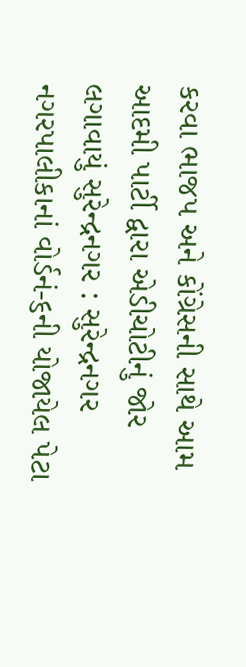કરવા ભાજપ અને કોંગ્રેસની સાથે આમ આદમી પાર્ટી દ્વારા એડીચોટીનું જોર લગાવાયું સુરેન્દ્રનગર : સુરેન્દ્રનગર નગરપાલીકાનાં વોર્ડનં-૬ની યોજાયેલ પેટા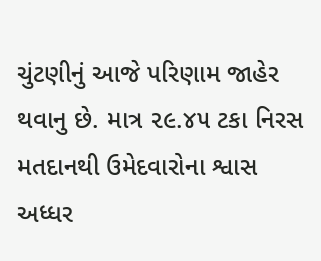ચુંટણીનું આજે પરિણામ જાહેર થવાનુ છે. માત્ર ૨૯.૪૫ ટકા નિરસ મતદાનથી ઉમેદવારોના શ્વાસ અધ્ધર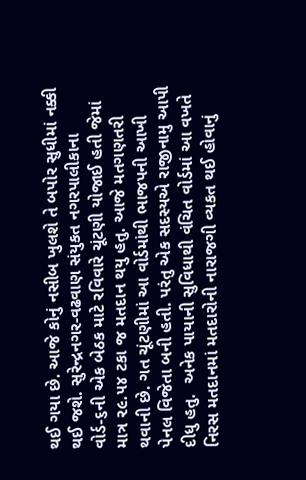થઈ ગયા છે. આજે કોનું નસીબ ખુલશે તે બપોર સુધીમાં નક્કી થઈ જશે. સુરેન્દ્રનગર-વઢવાણ સંયુકત નગરપાલીકાના વોર્ડ-૬ની એક બેઠક માટે રવિવારે ચૂંટણી યોજાઈ હતી જેમાં માત્ર ૨૯.૫૪ ટકા જ મતદાન થયુ હતુ. આજે મતગણતરી થવાની છે. ગત ચૂંટણીમાં આ વોર્ડમાંથી ભાજપની આખી પેનલ વિજેતા બની હતી. પરંતુ એક સદસ્યએ રાજીનામુ આપી દીધુ હતુ.  અનેક પાયાની સુવિધાથી વંચિત વોર્ડમાં આ વખતે નિરસ મતદાનમાં મતદારોની નારાજગી વ્યકત થઈ હોવાનું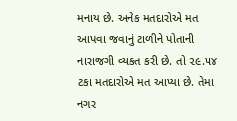મનાય છે. અનેક મતદારોએ મત આપવા જવાનું ટાળીને પોતાની નારાજગી વ્યકત કરી છે. તો ૨૯.૫૪ ટકા મતદારોએ મત આપ્યા છે. તેમા નગર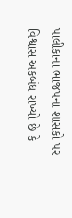પાલીકાના ભાજપના શાસકો પર વિશ્વાસ અકબંધ રાખ્યો છે કે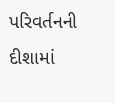પરિવર્તનની દીશામાં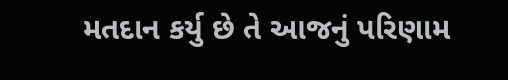મતદાન કર્યુ છે તે આજનું પરિણામ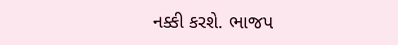નક્કી કરશે. ભાજપ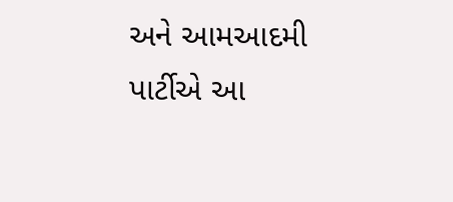અને આમઆદમી પાર્ટીએ આ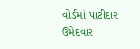વોર્ડમાં પાટીદાર ઉમેદવાર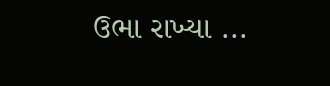ઉભા રાખ્યા ...